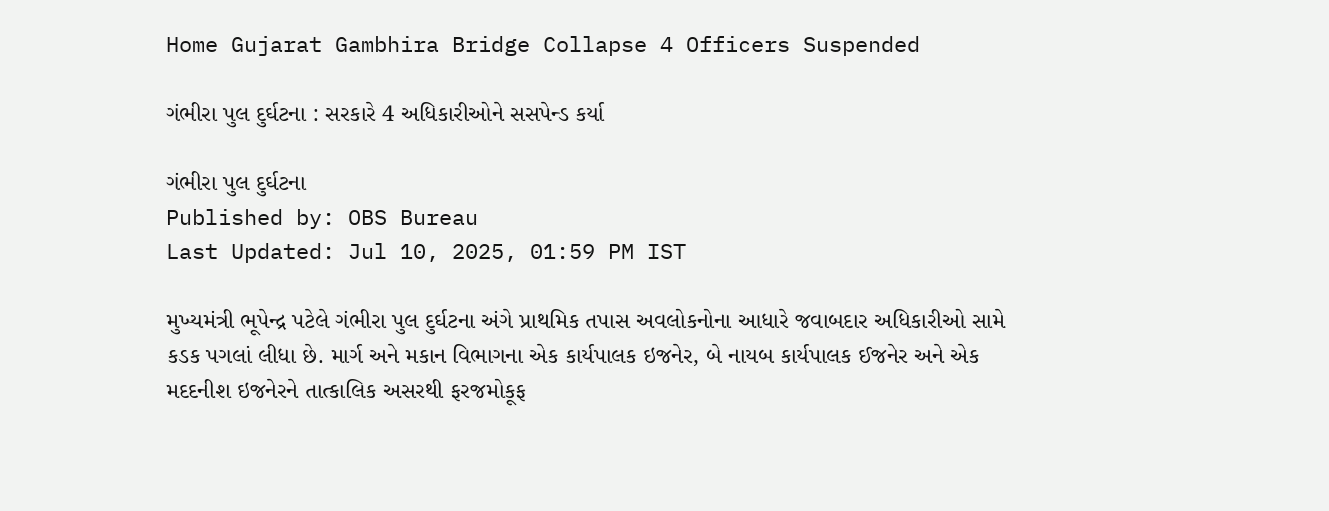Home Gujarat Gambhira Bridge Collapse 4 Officers Suspended

ગંભીરા પુલ દુર્ઘટના : સરકારે 4 અધિકારીઓને સસપેન્ડ કર્યા

ગંભીરા પુલ દુર્ઘટના
Published by: OBS Bureau
Last Updated: Jul 10, 2025, 01:59 PM IST

મુખ્યમંત્રી ભૂપેન્દ્ર પટેલે ગંભીરા પુલ દુર્ઘટના અંગે પ્રાથમિક તપાસ અવલોકનોના આધારે જવાબદાર અધિકારીઓ સામે કડક પગલાં લીધા છે. માર્ગ અને મકાન વિભાગના એક કાર્યપાલક ઇજનેર, બે નાયબ કાર્યપાલક ઈજનેર અને એક મદદનીશ ઇજનેરને તાત્કાલિક અસરથી ફરજમોકૂફ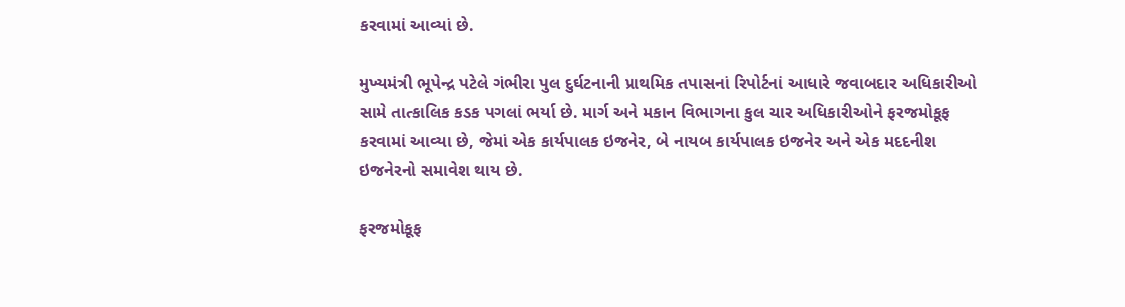કરવામાં આવ્યાં છે.

મુખ્યમંત્રી ભૂપેન્દ્ર પટેલે ગંભીરા પુલ દુર્ઘટનાની પ્રાથમિક તપાસનાં રિપોર્ટનાં આધારે જવાબદાર અધિકારીઓ સામે તાત્કાલિક કડક પગલાં ભર્યા છે. માર્ગ અને મકાન વિભાગના કુલ ચાર અધિકારીઓને ફરજમોકૂફ કરવામાં આવ્યા છે, જેમાં એક કાર્યપાલક ઇજનેર, બે નાયબ કાર્યપાલક ઇજનેર અને એક મદદનીશ ઇજનેરનો સમાવેશ થાય છે.

ફરજમોકૂફ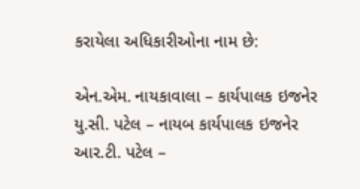કરાયેલા અધિકારીઓના નામ છે:

એન.એમ. નાયકાવાલા – કાર્યપાલક ઇજનેર
યુ.સી. પટેલ – નાયબ કાર્યપાલક ઇજનેર
આર.ટી. પટેલ –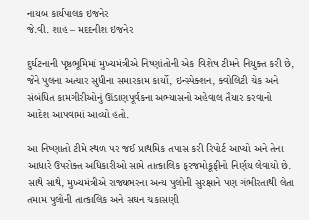નાયબ કાર્યપાલક ઇજનેર
જે.વી. શાહ – મદદનીશ ઇજનેર

દુર્ઘટનાની પૃષ્ઠભૂમિમાં મુખ્યમંત્રીએ નિષ્ણાંતોની એક વિશેષ ટીમને નિયુક્ત કરી છે, જેને પુલના અત્યાર સુધીના સમારકામ કાર્યો, ઇન્સ્પેક્શન, ક્વોલિટી ચેક અને સંબંધિત કામગીરીઓનું ઊંડાણપૂર્વકના અભ્યાસનો અહેવાલ તૈયાર કરવાનો આદેશ આપવામાં આવ્યો હતો.

આ નિષ્ણાતો ટીમે સ્થળ પર જઈ પ્રાથમિક તપાસ કરી રિપોર્ટ આપ્યો અને તેના આધારે ઉપરોક્ત અધિકારીઓ સામે તાત્કાલિક ફરજમોકૂફીનો નિર્ણય લેવાયો છે. સાથે સાથે, મુખ્યમંત્રીએ રાજ્યભરના અન્ય પુલોની સુરક્ષાને પણ ગંભીરતાથી લેતા તમામ પુલોની તાત્કાલિક અને સઘન ચકાસણી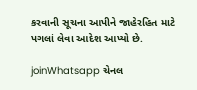કરવાની સૂચના આપીને જાહેરહિત માટે પગલાં લેવા આદેશ આપ્યો છે.

joinWhatsapp ચેનલ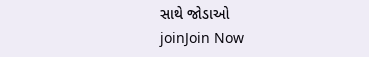સાથે જોડાઓ
joinJoin Now